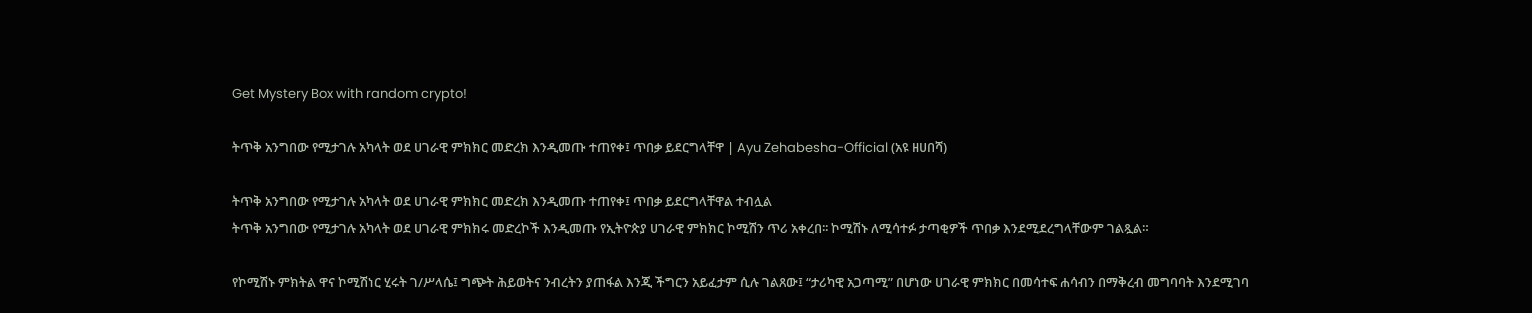Get Mystery Box with random crypto!

ትጥቅ አንግበው የሚታገሉ አካላት ወደ ሀገራዊ ምክክር መድረክ እንዲመጡ ተጠየቀ፤ ጥበቃ ይደርግላቸዋ | Ayu Zehabesha-Official (አዩ ዘሀበሻ)

ትጥቅ አንግበው የሚታገሉ አካላት ወደ ሀገራዊ ምክክር መድረክ እንዲመጡ ተጠየቀ፤ ጥበቃ ይደርግላቸዋል ተብሏል
ትጥቅ አንግበው የሚታገሉ አካላት ወደ ሀገራዊ ምክክሩ መድረኮች እንዲመጡ የኢትዮጵያ ሀገራዊ ምክክር ኮሚሽን ጥሪ አቀረበ፡፡ ኮሚሽኑ ለሚሳተፉ ታጣቂዎች ጥበቃ እንደሚደረግላቸውም ገልጿል።

የኮሚሽኑ ምክትል ዋና ኮሚሽነር ሂሩት ገ/ሥላሴ፤ ግጭት ሕይወትና ንብረትን ያጠፋል እንጂ ችግርን አይፈታም ሲሉ ገልጸው፤ “ታሪካዊ አጋጣሚ” በሆነው ሀገራዊ ምክክር በመሳተፍ ሐሳብን በማቅረብ መግባባት እንደሚገባ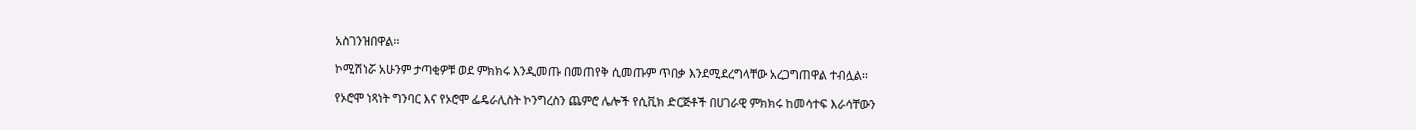አስገንዝበዋል፡፡

ኮሚሽነሯ አሁንም ታጣቂዎቹ ወደ ምክክሩ እንዲመጡ በመጠየቅ ሲመጡም ጥበቃ እንደሚደረግላቸው አረጋግጠዋል ተብሏል፡፡

የኦሮሞ ነጻነት ግንባር እና የኦሮሞ ፌዴራሊስት ኮንግረስን ጨምሮ ሌሎች የሲቪክ ድርጅቶች በሀገራዊ ምክክሩ ከመሳተፍ እራሳቸውን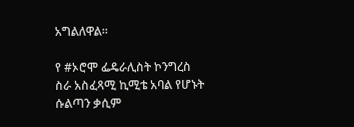አግልለዋል።

የ #ኦሮሞ ፌዴራሊስት ኮንግረስ ስራ አስፈጻሚ ኪሚቴ አባል የሆኑት ሱልጣን ቃሲም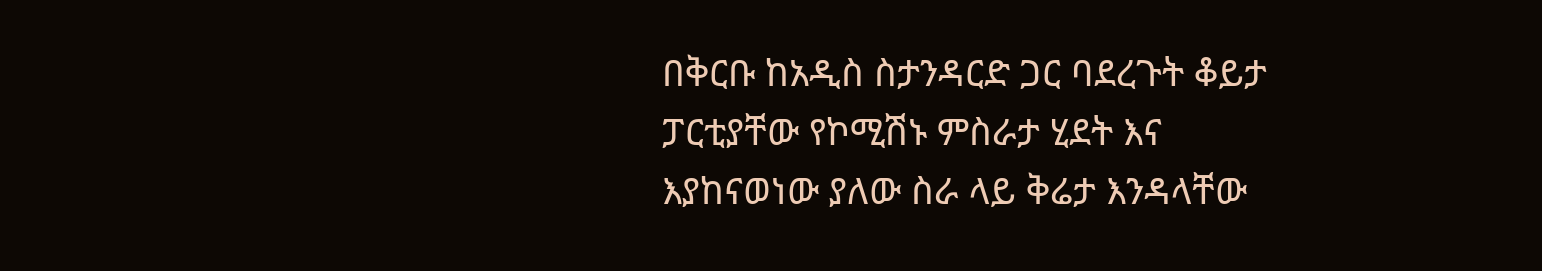በቅርቡ ከአዲስ ስታንዳርድ ጋር ባደረጉት ቆይታ ፓርቲያቸው የኮሚሽኑ ምስራታ ሂደት እና እያከናወነው ያለው ስራ ላይ ቅሬታ እንዳላቸው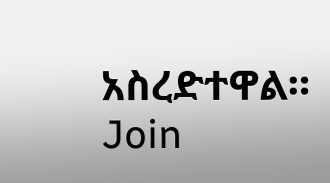አስረድተዋል።
Join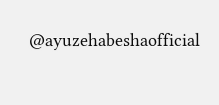@ayuzehabeshaofficial